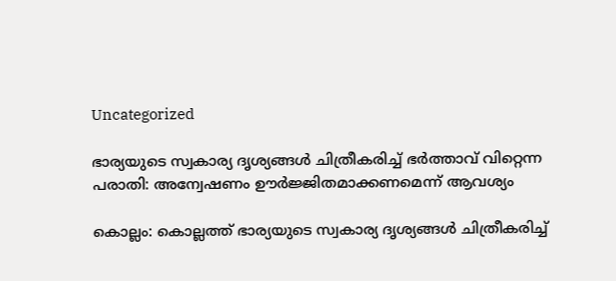Uncategorized

ഭാര്യയുടെ സ്വകാര്യ ദൃശ്യങ്ങൾ ചിത്രീകരിച്ച് ഭർത്താവ് വിറ്റെന്ന പരാതി: അന്വേഷണം ഊർജ്ജിതമാക്കണമെന്ന് ആവശ്യം

കൊല്ലം: കൊല്ലത്ത് ഭാര്യയുടെ സ്വകാര്യ ദൃശ്യങ്ങള്‍ ചിത്രീകരിച്ച്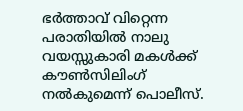ഭര്‍ത്താവ് വിറ്റെന്ന പരാതിയില്‍ നാലു വയസ്സുകാരി മകള്‍ക്ക് കൗണ്‍സിലിംഗ് നല്‍കുമെന്ന് പൊലീസ്.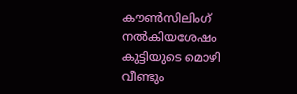കൗണ്‍സിലിംഗ് നല്‍കിയശേഷം കുട്ടിയുടെ മൊഴി വീണ്ടും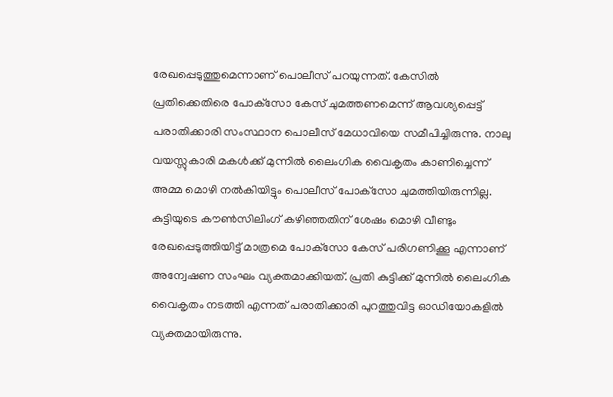രേഖപ്പെടുത്തുമെന്നാണ് പൊലീസ് പറയുന്നത്. കേസില്‍ പ്രതിക്കെതിരെ പോക്‌സോ കേസ് ചുമത്തണമെന്ന് ആവശ്യപ്പെട്ട് പരാതിക്കാരി സംസ്ഥാന പൊലീസ് മേധാവിയെ സമീപിച്ചിരുന്നു. നാലു വയസ്സുകാരി മകള്‍ക്ക് മുന്നില്‍ ലൈംഗിക വൈകൃതം കാണിച്ചെന്ന് അമ്മ മൊഴി നല്‍കിയിട്ടും പൊലീസ് പോക്‌സോ ചുമത്തിയിരുന്നില്ല. കുട്ടിയുടെ കൗണ്‍സിലിംഗ് കഴിഞ്ഞതിന് ശേഷം മൊഴി വീണ്ടും രേഖപ്പെടുത്തിയിട്ട് മാത്രമെ പോക്‌സോ കേസ് പരിഗണിക്കൂ എന്നാണ് അന്വേഷണ സംഘം വ്യക്തമാക്കിയത്. പ്രതി കുട്ടിക്ക് മുന്നില്‍ ലൈംഗിക വൈകൃതം നടത്തി എന്നത് പരാതിക്കാരി പുറത്തുവിട്ട ഓഡിയോകളില്‍ വ്യക്തമായിരുന്നു.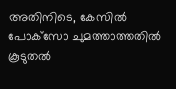അതിനിടെ, കേസില്‍ പോക്‌സോ ചുമത്താത്തതില്‍ കൂടുതല്‍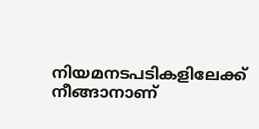നിയമനടപടികളിലേക്ക് നീങ്ങാനാണ്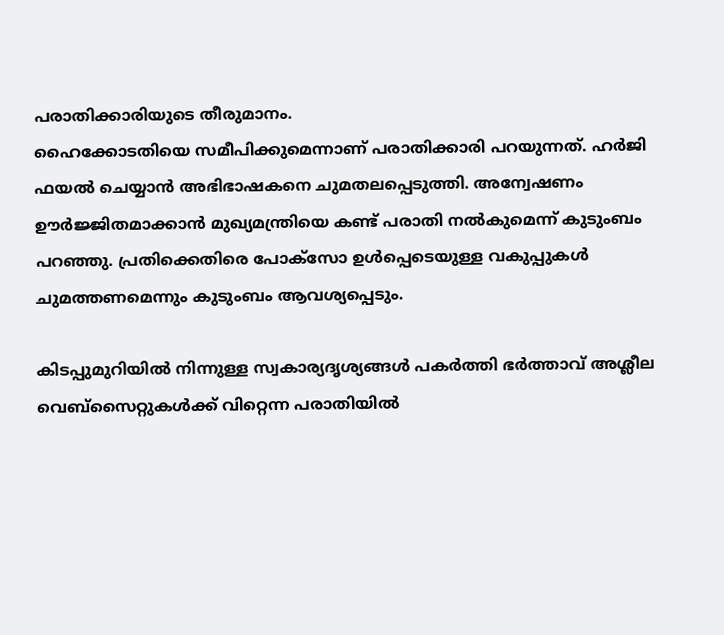പരാതിക്കാരിയുടെ തീരുമാനം.
ഹൈക്കോടതിയെ സമീപിക്കുമെന്നാണ് പരാതിക്കാരി പറയുന്നത്. ഹര്‍ജി ഫയല്‍ ചെയ്യാന്‍ അഭിഭാഷകനെ ചുമതലപ്പെടുത്തി. അന്വേഷണം ഊര്‍ജ്ജിതമാക്കാന്‍ മുഖ്യമന്ത്രിയെ കണ്ട് പരാതി നല്‍കുമെന്ന് കുടുംബം പറഞ്ഞു. പ്രതിക്കെതിരെ പോക്‌സോ ഉള്‍പ്പെടെയുള്ള വകുപ്പുകള്‍ ചുമത്തണമെന്നും കുടുംബം ആവശ്യപ്പെടും.

കിടപ്പുമുറിയില്‍ നിന്നുള്ള സ്വകാര്യദൃശ്യങ്ങള്‍ പകര്‍ത്തി ഭര്‍ത്താവ് അശ്ലീല വെബ്സൈറ്റുകള്‍ക്ക് വിറ്റെന്ന പരാതിയില്‍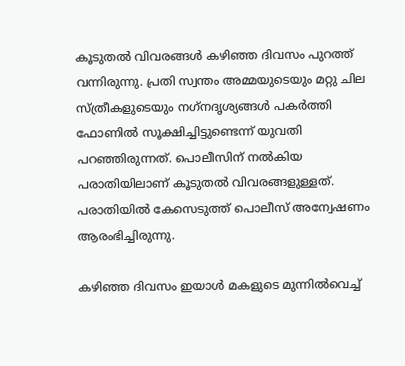കൂടുതല്‍ വിവരങ്ങള്‍ കഴിഞ്ഞ ദിവസം പുറത്ത് വന്നിരുന്നു. പ്രതി സ്വന്തം അമ്മയുടെയും മറ്റു ചില സ്ത്രീകളുടെയും നഗ്‌നദൃശ്യങ്ങള്‍ പകര്‍ത്തി ഫോണില്‍ സൂക്ഷിച്ചിട്ടുണ്ടെന്ന് യുവതി പറഞ്ഞിരുന്നത്. പൊലീസിന് നല്‍കിയ പരാതിയിലാണ് കൂടുതല്‍ വിവരങ്ങളുള്ളത്. പരാതിയില്‍ കേസെടുത്ത് പൊലീസ് അന്വേഷണം ആരംഭിച്ചിരുന്നു.

കഴിഞ്ഞ ദിവസം ഇയാള്‍ മകളുടെ മുന്നില്‍വെച്ച്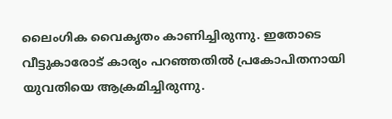ലൈംഗിക വൈകൃതം കാണിച്ചിരുന്നു. ഇതോടെ വീട്ടുകാരോട് കാര്യം പറഞ്ഞതില്‍ പ്രകോപിതനായി യുവതിയെ ആക്രമിച്ചിരുന്നു.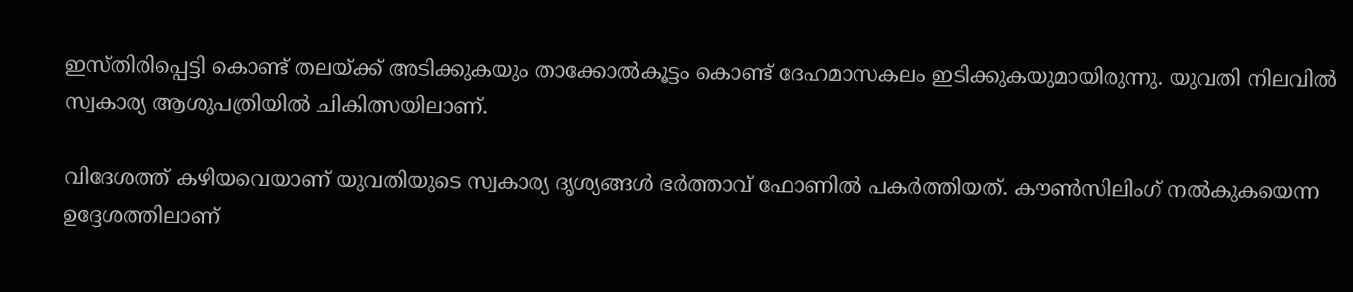ഇസ്തിരിപ്പെട്ടി കൊണ്ട് തലയ്ക്ക് അടിക്കുകയും താക്കോല്‍കൂട്ടം കൊണ്ട് ദേഹമാസകലം ഇടിക്കുകയുമായിരുന്നു. യുവതി നിലവില്‍ സ്വകാര്യ ആശുപത്രിയില്‍ ചികിത്സയിലാണ്.

വിദേശത്ത് കഴിയവെയാണ് യുവതിയുടെ സ്വകാര്യ ദൃശ്യങ്ങള്‍ ഭര്‍ത്താവ് ഫോണില്‍ പകര്‍ത്തിയത്. കൗണ്‍സിലിംഗ് നല്‍കുകയെന്ന ഉദ്ദേശത്തിലാണ്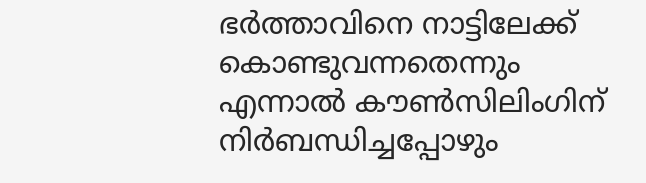ഭര്‍ത്താവിനെ നാട്ടിലേക്ക് കൊണ്ടുവന്നതെന്നും എന്നാല്‍ കൗണ്‍സിലിംഗിന് നിര്‍ബന്ധിച്ചപ്പോഴും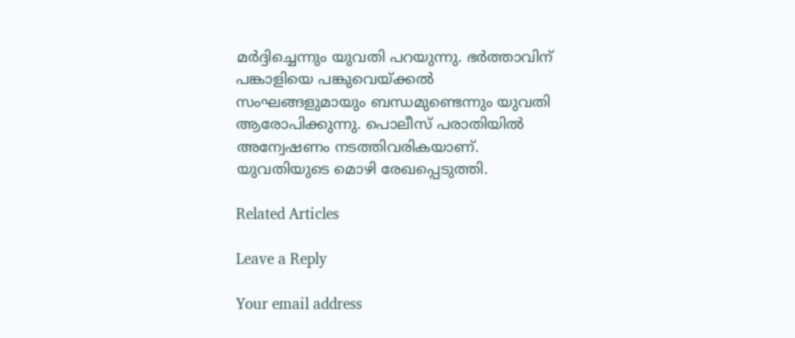മര്‍ദ്ദിച്ചെന്നും യുവതി പറയുന്നു. ഭര്‍ത്താവിന് പങ്കാളിയെ പങ്കുവെയ്ക്കല്‍ സംഘങ്ങളുമായും ബന്ധമുണ്ടെന്നും യുവതി ആരോപിക്കുന്നു. പൊലീസ് പരാതിയില്‍ അന്വേഷണം നടത്തിവരികയാണ്. യുവതിയുടെ മൊഴി രേഖപ്പെടുത്തി.

Related Articles

Leave a Reply

Your email address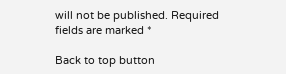will not be published. Required fields are marked *

Back to top button